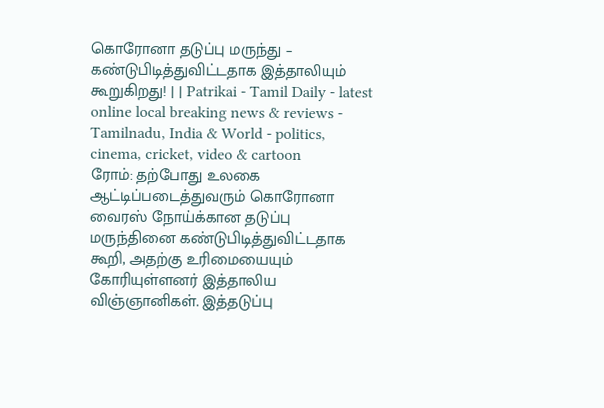கொரோனா தடுப்பு மருந்து – கண்டுபிடித்துவிட்டதாக இத்தாலியும் கூறுகிறது! | | Patrikai - Tamil Daily - latest online local breaking news & reviews - Tamilnadu, India & World - politics, cinema, cricket, video & cartoon
ரோம்: தற்போது உலகை ஆட்டிப்படைத்துவரும் கொரோனா வைரஸ் நோய்க்கான தடுப்பு மருந்தினை கண்டுபிடித்துவிட்டதாக கூறி, அதற்கு உரிமையையும் கோரியுள்ளனர் இத்தாலிய விஞ்ஞானிகள். இத்தடுப்பு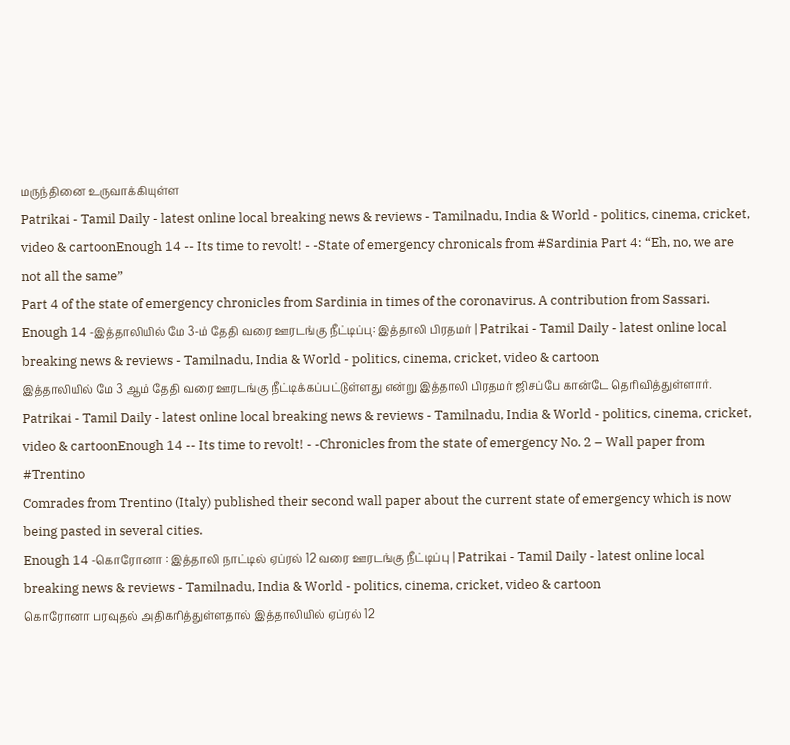மருந்தினை உருவாக்கியுள்ள
Patrikai - Tamil Daily - latest online local breaking news & reviews - Tamilnadu, India & World - politics, cinema, cricket, video & cartoonEnough 14 -- Its time to revolt! - -State of emergency chronicals from #Sardinia Part 4: “Eh, no, we are not all the same”
Part 4 of the state of emergency chronicles from Sardinia in times of the coronavirus. A contribution from Sassari.
Enough 14 -இத்தாலியில் மே 3-ம் தேதி வரை ஊரடங்கு நீட்டிப்பு: இத்தாலி பிரதமர் | Patrikai - Tamil Daily - latest online local breaking news & reviews - Tamilnadu, India & World - politics, cinema, cricket, video & cartoon
இத்தாலியில் மே 3 ஆம் தேதி வரை ஊரடங்கு நீட்டிக்கப்பட்டுள்ளது என்று இத்தாலி பிரதமர் ஜிசப்பே கான்டே தெரிவித்துள்ளார்.
Patrikai - Tamil Daily - latest online local breaking news & reviews - Tamilnadu, India & World - politics, cinema, cricket, video & cartoonEnough 14 -- Its time to revolt! - -Chronicles from the state of emergency No. 2 – Wall paper from #Trentino
Comrades from Trentino (Italy) published their second wall paper about the current state of emergency which is now being pasted in several cities.
Enough 14 -கொரோனா : இத்தாலி நாட்டில் ஏப்ரல் 12 வரை ஊரடங்கு நீட்டிப்பு | Patrikai - Tamil Daily - latest online local breaking news & reviews - Tamilnadu, India & World - politics, cinema, cricket, video & cartoon
கொரோனா பரவுதல் அதிகரித்துள்ளதால் இத்தாலியில் ஏப்ரல் 12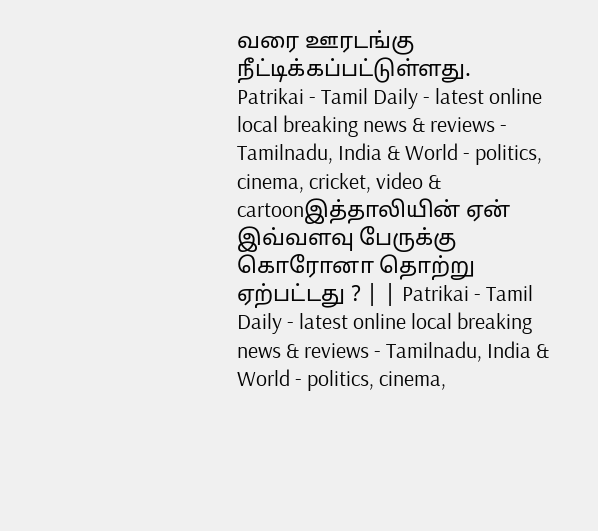வரை ஊரடங்கு நீட்டிக்கப்பட்டுள்ளது.
Patrikai - Tamil Daily - latest online local breaking news & reviews - Tamilnadu, India & World - politics, cinema, cricket, video & cartoonஇத்தாலியின் ஏன் இவ்வளவு பேருக்கு கொரோனா தொற்று ஏற்பட்டது ? | | Patrikai - Tamil Daily - latest online local breaking news & reviews - Tamilnadu, India & World - politics, cinema,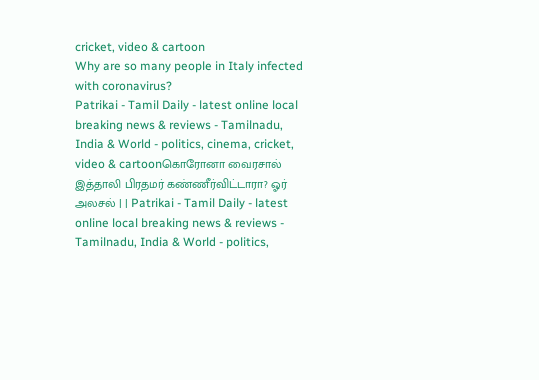cricket, video & cartoon
Why are so many people in Italy infected with coronavirus?
Patrikai - Tamil Daily - latest online local breaking news & reviews - Tamilnadu, India & World - politics, cinema, cricket, video & cartoonகொரோனா வைரசால் இத்தாலி பிரதமர் கண்ணீர்விட்டாரா? ஓர் அலசல் | | Patrikai - Tamil Daily - latest online local breaking news & reviews - Tamilnadu, India & World - politics,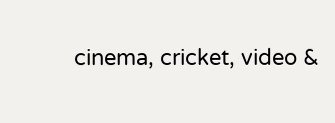cinema, cricket, video &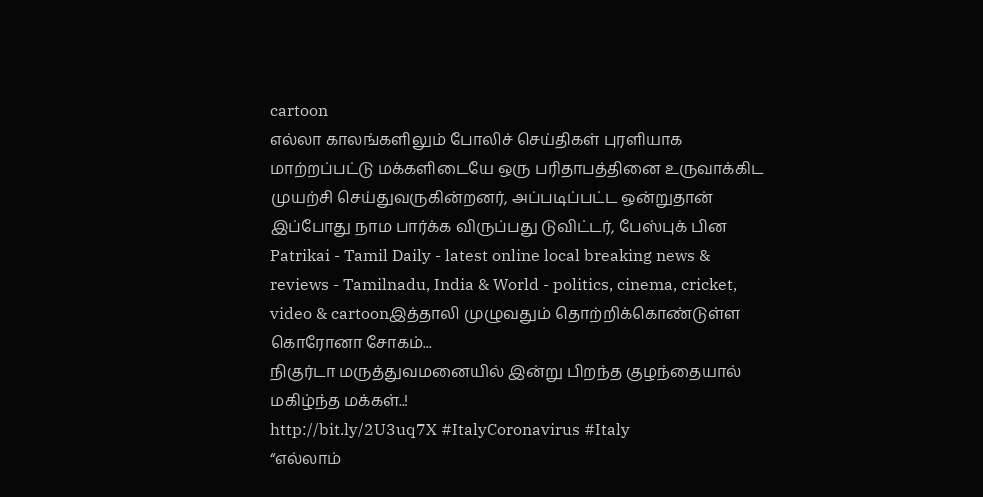cartoon
எல்லா காலங்களிலும் போலிச் செய்திகள் புரளியாக மாற்றப்பட்டு மக்களிடையே ஒரு பரிதாபத்தினை உருவாக்கிட முயற்சி செய்துவருகின்றனர், அப்படிப்பட்ட ஒன்றுதான் இப்போது நாம பார்க்க விருப்பது டுவிட்டர், பேஸ்புக் பின
Patrikai - Tamil Daily - latest online local breaking news & reviews - Tamilnadu, India & World - politics, cinema, cricket, video & cartoonஇத்தாலி முழுவதும் தொற்றிக்கொண்டுள்ள கொரோனா சோகம்...
நிகுர்டா மருத்துவமனையில் இன்று பிறந்த குழந்தையால் மகிழ்ந்த மக்கள்..!
http://bit.ly/2U3uq7X #ItalyCoronavirus #Italy
“எல்லாம்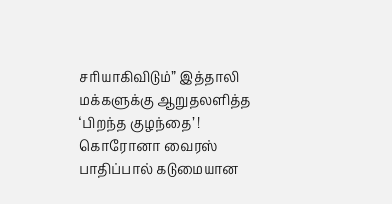சரியாகிவிடும்” இத்தாலி மக்களுக்கு ஆறுதலளித்த ‘பிறந்த குழந்தை’ !
கொரோனா வைரஸ் பாதிப்பால் கடுமையான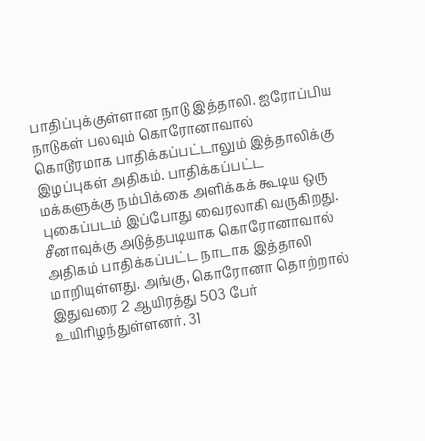பாதிப்புக்குள்ளான நாடு இத்தாலி. ஐரோப்பிய நாடுகள் பலவும் கொரோனாவால் கொடூரமாக பாதிக்கப்பட்டாலும் இத்தாலிக்கு இழப்புகள் அதிகம். பாதிக்கப்பட்ட மக்களுக்கு நம்பிக்கை அளிக்கக் கூடிய ஒரு புகைப்படம் இப்போது வைரலாகி வருகிறது.
சீனாவுக்கு அடுத்தபடி‌யாக கொரோனாவால் அதிகம் பாதிக்கப்பட்ட நாடாக இத்தாலி மாறியுள்ளது‌. அங்கு, கொரோனா தொற்றால் இதுவரை 2 ஆயிரத்து 503 பேர் உயிரிழந்துள்ளனர். 31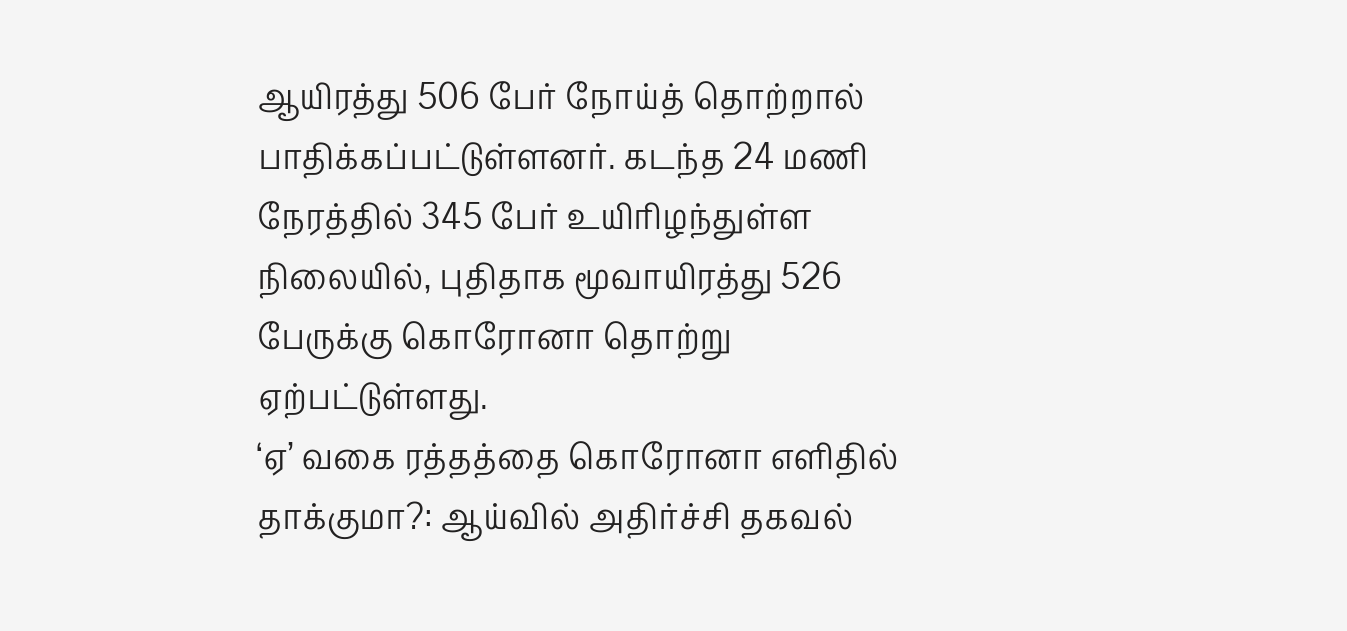ஆயிரத்து 506 பேர் நோய்த் தொற்றால் பாதிக்கப்பட்டுள்ளனர். கடந்த 24 மணி நேரத்தில் 345 பேர் உயிரிழந்துள்ள நிலையில், புதிதாக மூவாயிரத்து 526 பேருக்கு கொரோனா தொற்று ஏற்பட்டுள்ளது.
‘ஏ’ வகை ரத்தத்தை கொரோனா எளிதில் தாக்குமா?: ஆய்வில் அதிர்ச்சி தகவல்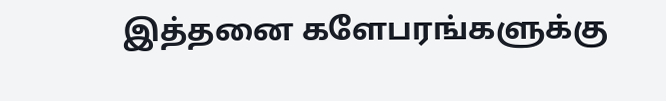இத்தனை களேபரங்களுக்கு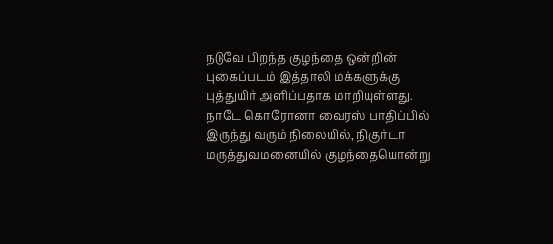நடுவே பிறந்த குழந்தை ஒன்றின் புகைப்படம் இத்தாலி மக்களுக்கு புத்துயிர் அளிப்பதாக மாறியுள்ளது. நாடே கொரோனா வைரஸ் பாதிப்பில் இருந்து வரும் நிலையில், நிகுர்டா மருத்துவமனையில் குழந்தையொன்று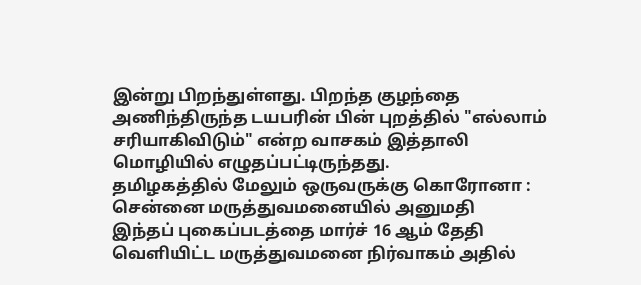இன்று பிறந்துள்ளது. பிறந்த குழந்தை அணிந்திருந்த டயபரின் பின் புறத்தில் "எல்லாம் சரியாகிவிடும்" என்ற வாசகம் இத்தாலி மொழியில் எழுதப்பட்டிருந்தது.
தமிழகத்தில் மேலும் ஒருவருக்கு கொரோனா : சென்னை மருத்துவமனையில் அனுமதி
இந்தப் புகைப்படத்தை மார்ச் 16 ஆம் தேதி வெளியிட்ட மருத்துவமனை நிர்வாகம் அதில்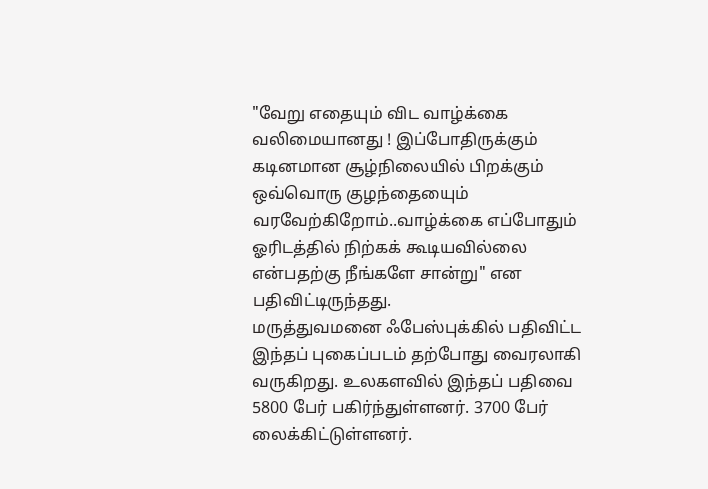"வேறு எதையும் விட வாழ்க்கை வலிமையானது ! இப்போதிருக்கும் கடினமான சூழ்நிலையில் பிறக்கும் ஒவ்வொரு குழந்தையைும் வரவேற்கிறோம்..வாழ்க்கை எப்போதும் ஓரிடத்தில் நிற்கக் கூடியவில்லை என்பதற்கு நீங்களே சான்று" என பதிவிட்டிருந்தது.
மருத்துவமனை ஃபேஸ்புக்கில் பதிவிட்ட இந்தப் புகைப்படம் தற்போது வைரலாகி வருகிறது. உலகளவில் இந்தப் பதிவை 5800 பேர் பகிர்ந்துள்ளனர். 3700 பேர் லைக்கிட்டுள்ளனர்.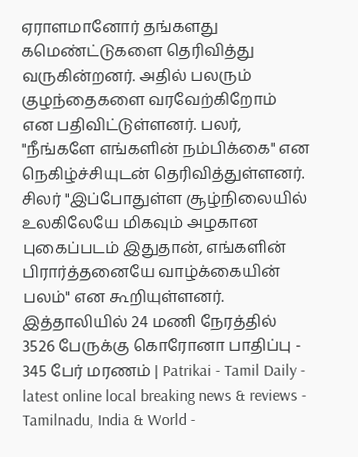ஏராளமானோர் தங்களது கமெண்ட்டுகளை தெரிவித்து வருகின்றனர். அதில் பலரும் குழந்தைகளை வரவேற்கிறோம் என பதிவிட்டுள்ளனர். பலர், "நீங்களே எங்களின் நம்பிக்கை" என நெகிழ்ச்சியுடன் தெரிவித்துள்ளனர். சிலர் "இப்போதுள்ள சூழ்நிலையில் உலகிலேயே மிகவும் அழகான புகைப்படம் இதுதான், எங்களின் பிரார்த்தனையே வாழ்க்கையின் பலம்" என கூறியுள்ளனர்.
இத்தாலியில் 24 மணி நேரத்தில் 3526 பேருக்கு கொரோனா பாதிப்பு - 345 பேர் மரணம் | Patrikai - Tamil Daily - latest online local breaking news & reviews - Tamilnadu, India & World -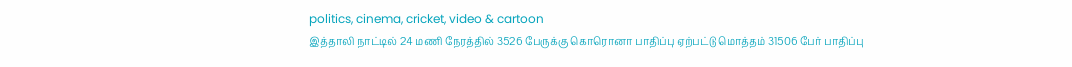politics, cinema, cricket, video & cartoon
இத்தாலி நாட்டில் 24 மணி நேரத்தில் 3526 பேருக்கு கொரொனா பாதிப்பு ஏற்பட்டு மொத்தம் 31506 பேர் பாதிப்பு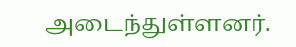அடைந்துள்ளனர்.